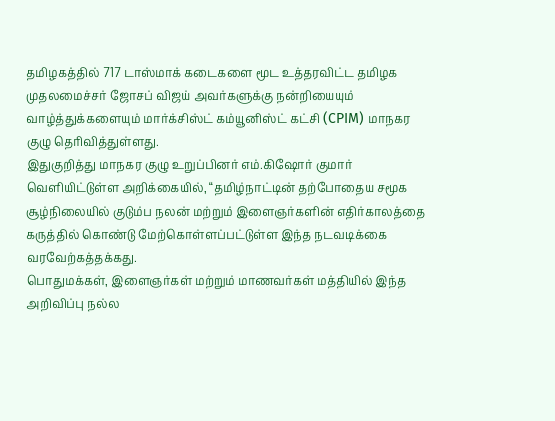தமிழகத்தில் 717 டாஸ்மாக் கடைகளை மூட உத்தரவிட்ட தமிழக முதலமைச்சர் ஜோசப் விஜய் அவர்களுக்கு நன்றியையும் வாழ்த்துக்களையும் மார்க்சிஸ்ட் கம்யூனிஸ்ட் கட்சி (CPIM) மாநகர குழு தெரிவித்துள்ளது.
இதுகுறித்து மாநகர குழு உறுப்பினர் எம்.கிஷோர் குமார் வெளியிட்டுள்ள அறிக்கையில், “தமிழ்நாட்டின் தற்போதைய சமூக சூழ்நிலையில் குடும்ப நலன் மற்றும் இளைஞர்களின் எதிர்காலத்தை கருத்தில் கொண்டு மேற்கொள்ளப்பட்டுள்ள இந்த நடவடிக்கை வரவேற்கத்தக்கது.
பொதுமக்கள், இளைஞர்கள் மற்றும் மாணவர்கள் மத்தியில் இந்த அறிவிப்பு நல்ல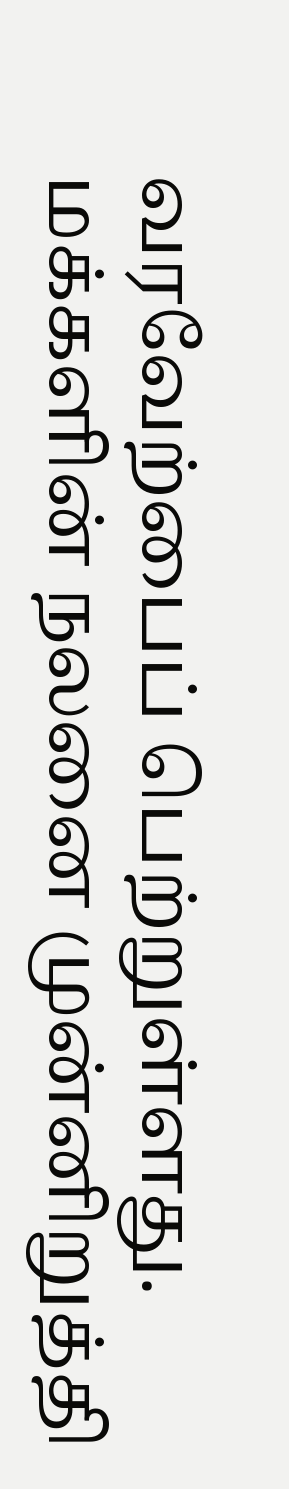வரவேற்பைப் பெற்றுள்ளது.
மக்களின் நலனை முன்னிறுத்தி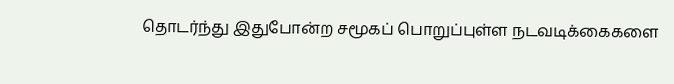தொடர்ந்து இதுபோன்ற சமூகப் பொறுப்புள்ள நடவடிக்கைகளை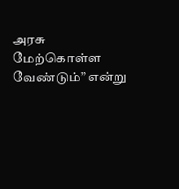அரசு மேற்கொள்ள வேண்டும்” என்று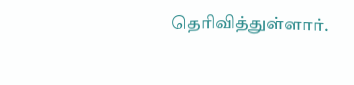தெரிவித்துள்ளார்.